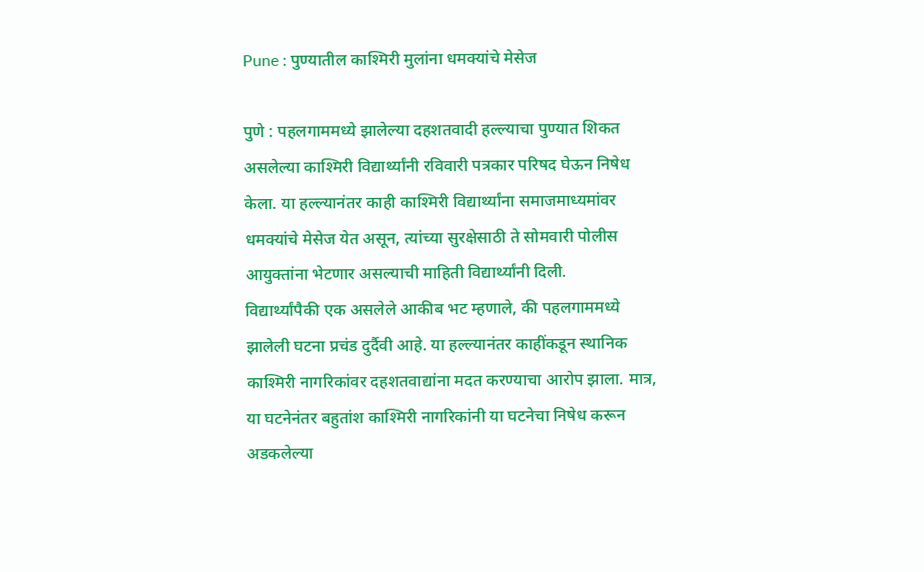Pune : पुण्यातील काश्मिरी मुलांना धमक्यांचे मेसेज

पुणे : पहलगाममध्ये झालेल्या दहशतवादी हल्ल्याचा पुण्यात शिकत असलेल्या काश्मिरी विद्यार्थ्यांनी रविवारी पत्रकार परिषद घेऊन निषेध केला. या हल्ल्यानंतर काही काश्मिरी विद्यार्थ्यांना समाजमाध्यमांवर धमक्यांचे मेसेज येत असून, त्यांच्या सुरक्षेसाठी ते सोमवारी पोलीस आयुक्तांना भेटणार असल्याची माहिती विद्यार्थ्यांनी दिली.
विद्यार्थ्यांपैकी एक असलेले आकीब भट म्हणाले, की पहलगाममध्ये झालेली घटना प्रचंड दुर्दैवी आहे. या हल्ल्यानंतर काहींकडून स्थानिक काश्मिरी नागरिकांवर दहशतवाद्यांना मदत करण्याचा आरोप झाला. मात्र, या घटनेनंतर बहुतांश काश्मिरी नागरिकांनी या घटनेचा निषेध करून अडकलेल्या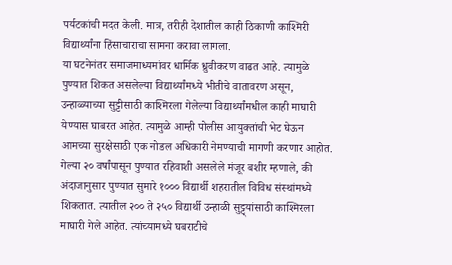पर्यटकांची मदत केली. मात्र, तरीही देशातील काही ठिकाणी काश्मिरी विद्यार्थ्यांना हिंसाचाराचा सामना करावा लागला.
या घटनेनंतर समाजमाध्यमांवर धार्मिक ध्रुवीकरण वाढत आहे. त्यामुळे पुण्यात शिकत असलेल्या विद्यार्थ्यांमध्ये भीतीचे वातावरण असून, उन्हाळ्याच्या सुट्टीसाठी काश्मिरला गेलेल्या विद्यार्थ्यांमधील काही माघारी येण्यास घाबरत आहेत. त्यामुळे आम्ही पोलीस आयुक्तांची भेट घेऊन आमच्या सुरक्षेसाठी एक नोडल अधिकारी नेमण्याची मागणी करणार आहोत.
गेल्या २० वर्षांपासून पुण्यात रहिवाशी असलेले मंजूर बशीर म्हणाले, की अंदाजानुसार पुण्यात सुमारे १००० विद्यार्थी शहरातील विविध संस्थांमध्ये शिकतात. त्यातील २०० ते २५० विद्यार्थी उन्हाळी सुट्ट्यांसाठी काश्मिरला माघारी गेले आहेत. त्यांच्यामध्ये घबराटीचे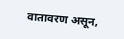वातावरण असून,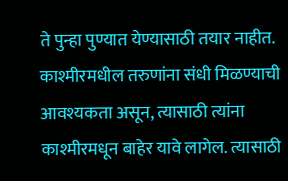ते पुन्हा पुण्यात येण्यासाठी तयार नाहीत.
काश्मीरमधील तरुणांना संधी मिळण्याची आवश्यकता असून, त्यासाठी त्यांना काश्मीरमधून बाहेर यावे लागेल. त्यासाठी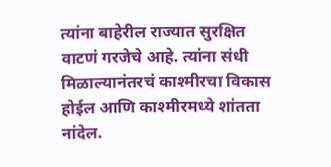त्यांना बाहेरील राज्यात सुरक्षित वाटणं गरजेचे आहे. त्यांना संधी मिळाल्यानंतरचं काश्मीरचा विकास होईल आणि काश्मीरमध्ये शांतता नांदेल.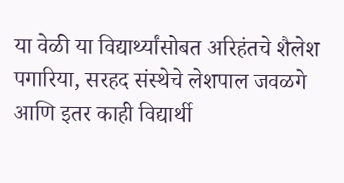या वेळी या विद्यार्थ्यांसोबत अरिहंतचे शैलेश पगारिया, सरहद संस्थेचे लेशपाल जवळगे आणि इतर काही विद्यार्थी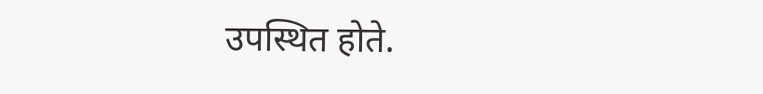उपस्थित होते.